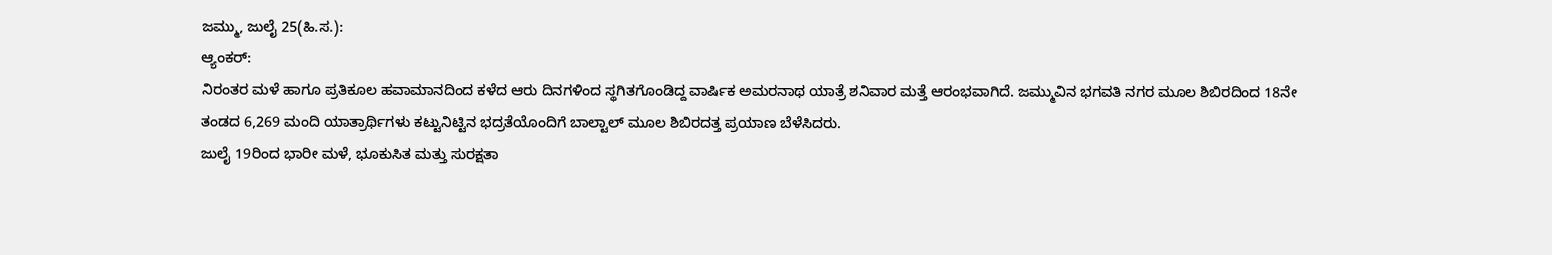ಜಮ್ಮು, ಜುಲೈ 25(ಹಿ.ಸ.):
ಆ್ಯಂಕರ್:
ನಿರಂತರ ಮಳೆ ಹಾಗೂ ಪ್ರತಿಕೂಲ ಹವಾಮಾನದಿಂದ ಕಳೆದ ಆರು ದಿನಗಳಿಂದ ಸ್ಥಗಿತಗೊಂಡಿದ್ದ ವಾರ್ಷಿಕ ಅಮರನಾಥ ಯಾತ್ರೆ ಶನಿವಾರ ಮತ್ತೆ ಆರಂಭವಾಗಿದೆ. ಜಮ್ಮುವಿನ ಭಗವತಿ ನಗರ ಮೂಲ ಶಿಬಿರದಿಂದ 18ನೇ ತಂಡದ 6,269 ಮಂದಿ ಯಾತ್ರಾರ್ಥಿಗಳು ಕಟ್ಟುನಿಟ್ಟಿನ ಭದ್ರತೆಯೊಂದಿಗೆ ಬಾಲ್ಟಾಲ್ ಮೂಲ ಶಿಬಿರದತ್ತ ಪ್ರಯಾಣ ಬೆಳೆಸಿದರು.
ಜುಲೈ 19ರಿಂದ ಭಾರೀ ಮಳೆ, ಭೂಕುಸಿತ ಮತ್ತು ಸುರಕ್ಷತಾ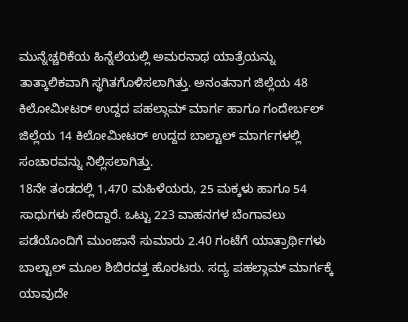ಮುನ್ನೆಚ್ಚರಿಕೆಯ ಹಿನ್ನೆಲೆಯಲ್ಲಿ ಅಮರನಾಥ ಯಾತ್ರೆಯನ್ನು ತಾತ್ಕಾಲಿಕವಾಗಿ ಸ್ಥಗಿತಗೊಳಿಸಲಾಗಿತ್ತು. ಅನಂತನಾಗ ಜಿಲ್ಲೆಯ 48 ಕಿಲೋಮೀಟರ್ ಉದ್ದದ ಪಹಲ್ಗಾಮ್ ಮಾರ್ಗ ಹಾಗೂ ಗಂದೇರ್ಬಲ್ ಜಿಲ್ಲೆಯ 14 ಕಿಲೋಮೀಟರ್ ಉದ್ದದ ಬಾಲ್ಟಾಲ್ ಮಾರ್ಗಗಳಲ್ಲಿ ಸಂಚಾರವನ್ನು ನಿಲ್ಲಿಸಲಾಗಿತ್ತು.
18ನೇ ತಂಡದಲ್ಲಿ 1,470 ಮಹಿಳೆಯರು, 25 ಮಕ್ಕಳು ಹಾಗೂ 54 ಸಾಧುಗಳು ಸೇರಿದ್ದಾರೆ. ಒಟ್ಟು 223 ವಾಹನಗಳ ಬೆಂಗಾವಲು ಪಡೆಯೊಂದಿಗೆ ಮುಂಜಾನೆ ಸುಮಾರು 2.40 ಗಂಟೆಗೆ ಯಾತ್ರಾರ್ಥಿಗಳು ಬಾಲ್ಟಾಲ್ ಮೂಲ ಶಿಬಿರದತ್ತ ಹೊರಟರು. ಸದ್ಯ ಪಹಲ್ಗಾಮ್ ಮಾರ್ಗಕ್ಕೆ ಯಾವುದೇ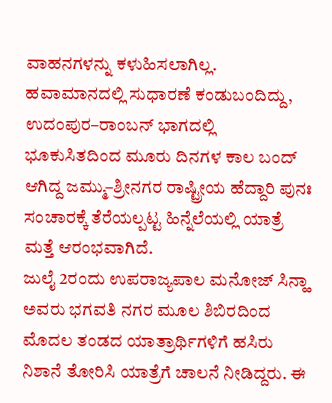ವಾಹನಗಳನ್ನು ಕಳುಹಿಸಲಾಗಿಲ್ಲ.
ಹವಾಮಾನದಲ್ಲಿ ಸುಧಾರಣೆ ಕಂಡುಬಂದಿದ್ದು, ಉದಂಪುರ–ರಾಂಬನ್ ಭಾಗದಲ್ಲಿ ಭೂಕುಸಿತದಿಂದ ಮೂರು ದಿನಗಳ ಕಾಲ ಬಂದ್ ಆಗಿದ್ದ ಜಮ್ಮು–ಶ್ರೀನಗರ ರಾಷ್ಟ್ರೀಯ ಹೆದ್ದಾರಿ ಪುನಃ ಸಂಚಾರಕ್ಕೆ ತೆರೆಯಲ್ಪಟ್ಟ ಹಿನ್ನೆಲೆಯಲ್ಲಿ ಯಾತ್ರೆ ಮತ್ತೆ ಆರಂಭವಾಗಿದೆ.
ಜುಲೈ 2ರಂದು ಉಪರಾಜ್ಯಪಾಲ ಮನೋಜ್ ಸಿನ್ಹಾ ಅವರು ಭಗವತಿ ನಗರ ಮೂಲ ಶಿಬಿರದಿಂದ ಮೊದಲ ತಂಡದ ಯಾತ್ರಾರ್ಥಿಗಳಿಗೆ ಹಸಿರು ನಿಶಾನೆ ತೋರಿಸಿ ಯಾತ್ರೆಗೆ ಚಾಲನೆ ನೀಡಿದ್ದರು. ಈ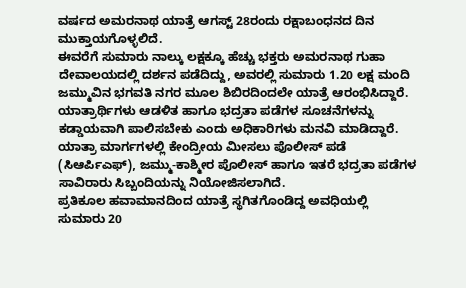ವರ್ಷದ ಅಮರನಾಥ ಯಾತ್ರೆ ಆಗಸ್ಟ್ 28ರಂದು ರಕ್ಷಾಬಂಧನದ ದಿನ ಮುಕ್ತಾಯಗೊಳ್ಳಲಿದೆ.
ಈವರೆಗೆ ಸುಮಾರು ನಾಲ್ಕು ಲಕ್ಷಕ್ಕೂ ಹೆಚ್ಚು ಭಕ್ತರು ಅಮರನಾಥ ಗುಹಾ ದೇವಾಲಯದಲ್ಲಿ ದರ್ಶನ ಪಡೆದಿದ್ದು, ಅವರಲ್ಲಿ ಸುಮಾರು 1.20 ಲಕ್ಷ ಮಂದಿ ಜಮ್ಮುವಿನ ಭಗವತಿ ನಗರ ಮೂಲ ಶಿಬಿರದಿಂದಲೇ ಯಾತ್ರೆ ಆರಂಭಿಸಿದ್ದಾರೆ.
ಯಾತ್ರಾರ್ಥಿಗಳು ಆಡಳಿತ ಹಾಗೂ ಭದ್ರತಾ ಪಡೆಗಳ ಸೂಚನೆಗಳನ್ನು ಕಡ್ಡಾಯವಾಗಿ ಪಾಲಿಸಬೇಕು ಎಂದು ಅಧಿಕಾರಿಗಳು ಮನವಿ ಮಾಡಿದ್ದಾರೆ. ಯಾತ್ರಾ ಮಾರ್ಗಗಳಲ್ಲಿ ಕೇಂದ್ರೀಯ ಮೀಸಲು ಪೊಲೀಸ್ ಪಡೆ (ಸಿಆರ್ಪಿಎಫ್), ಜಮ್ಮು-ಕಾಶ್ಮೀರ ಪೊಲೀಸ್ ಹಾಗೂ ಇತರೆ ಭದ್ರತಾ ಪಡೆಗಳ ಸಾವಿರಾರು ಸಿಬ್ಬಂದಿಯನ್ನು ನಿಯೋಜಿಸಲಾಗಿದೆ.
ಪ್ರತಿಕೂಲ ಹವಾಮಾನದಿಂದ ಯಾತ್ರೆ ಸ್ಥಗಿತಗೊಂಡಿದ್ದ ಅವಧಿಯಲ್ಲಿ ಸುಮಾರು 20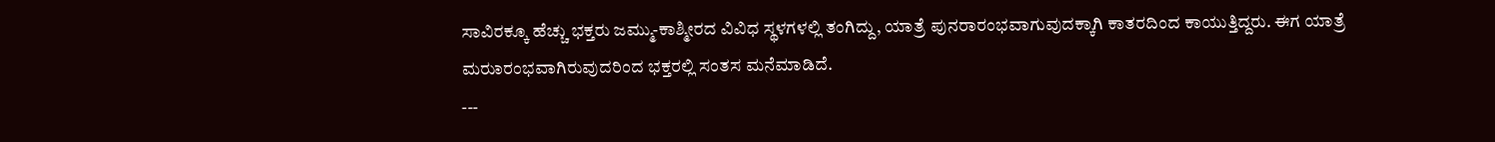ಸಾವಿರಕ್ಕೂ ಹೆಚ್ಚು ಭಕ್ತರು ಜಮ್ಮು-ಕಾಶ್ಮೀರದ ವಿವಿಧ ಸ್ಥಳಗಳಲ್ಲಿ ತಂಗಿದ್ದು, ಯಾತ್ರೆ ಪುನರಾರಂಭವಾಗುವುದಕ್ಕಾಗಿ ಕಾತರದಿಂದ ಕಾಯುತ್ತಿದ್ದರು. ಈಗ ಯಾತ್ರೆ ಮರುಾರಂಭವಾಗಿರುವುದರಿಂದ ಭಕ್ತರಲ್ಲಿ ಸಂತಸ ಮನೆಮಾಡಿದೆ.
---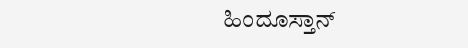ಹಿಂದೂಸ್ತಾನ್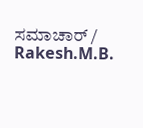ಸಮಾಚಾರ್ / Rakesh.M.B.